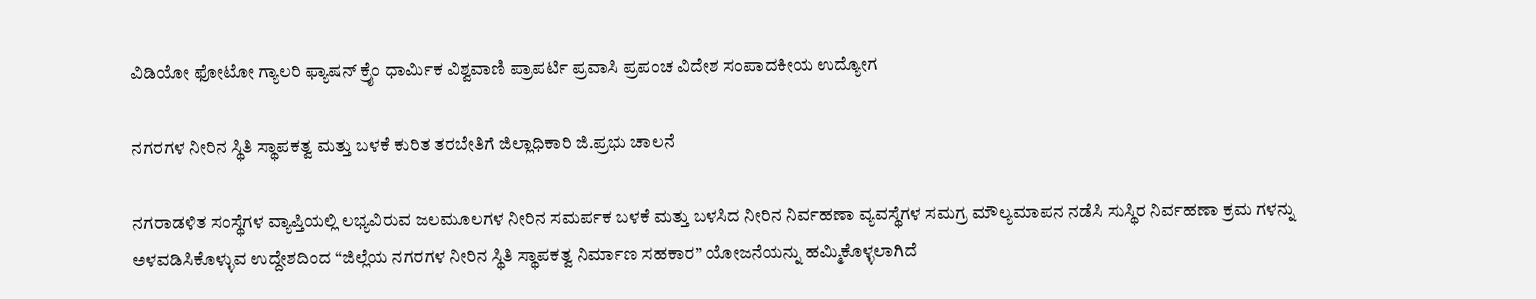ವಿಡಿಯೋ ಫೋಟೋ ಗ್ಯಾಲರಿ ಫ್ಯಾಷನ್ ಕ್ರೈಂ ಧಾರ್ಮಿಕ ವಿಶ್ವವಾಣಿ ಪ್ರಾಪರ್ಟಿ ಪ್ರವಾಸಿ ಪ್ರಪಂಚ ವಿದೇಶ ಸಂಪಾದಕೀಯ ಉದ್ಯೋಗ

ನಗರಗಳ ನೀರಿನ ಸ್ಥಿತಿ ಸ್ಥಾಪಕತ್ವ ಮತ್ತು ಬಳಕೆ ಕುರಿತ ತರಬೇತಿಗೆ ಜಿಲ್ಲಾಧಿಕಾರಿ ಜಿ.ಪ್ರಭು ಚಾಲನೆ

ನಗರಾಡಳಿತ ಸಂಸ್ಥೆಗಳ ವ್ಯಾಪ್ತಿಯಲ್ಲಿ ಲಭ್ಯವಿರುವ ಜಲಮೂಲಗಳ ನೀರಿನ ಸಮರ್ಪಕ ಬಳಕೆ ಮತ್ತು ಬಳಸಿದ ನೀರಿನ ನಿರ್ವಹಣಾ ವ್ಯವಸ್ಥೆಗಳ ಸಮಗ್ರ ಮೌಲ್ಯಮಾಪನ ನಡೆಸಿ ಸುಸ್ಥಿರ ನಿರ್ವಹಣಾ ಕ್ರಮ ಗಳನ್ನು ಅಳವಡಿಸಿಕೊಳ್ಳುವ ಉದ್ದೇಶದಿಂದ “ಜಿಲ್ಲೆಯ ನಗರಗಳ ನೀರಿನ ಸ್ಥಿತಿ ಸ್ಥಾಪಕತ್ವ ನಿರ್ಮಾಣ ಸಹಕಾರ” ಯೋಜನೆಯನ್ನು ಹಮ್ಮಿಕೊಳ್ಳಲಾಗಿದೆ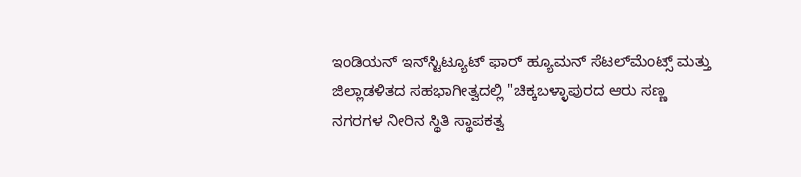ಇಂಡಿಯನ್ ಇನ್‌ಸ್ಟಿಟ್ಯೂಟ್ ಫಾರ್ ಹ್ಯೂಮನ್ ಸೆಟಲ್‌ಮೆಂಟ್ಸ್ ಮತ್ತು ಜಿಲ್ಲಾಡಳಿತದ ಸಹಭಾಗೀತ್ವದಲ್ಲಿ "ಚಿಕ್ಕಬಳ್ಳಾಪುರದ ಆರು ಸಣ್ಣ ನಗರಗಳ ನೀರಿನ ಸ್ಥಿತಿ ಸ್ಥಾಪಕತ್ವ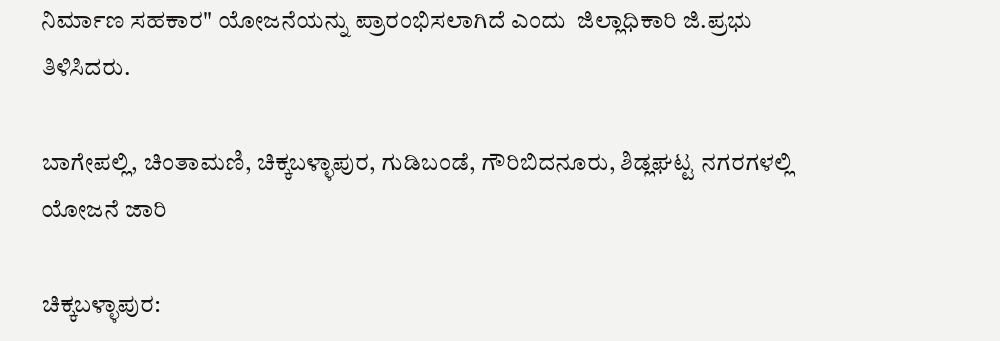ನಿರ್ಮಾಣ ಸಹಕಾರ" ಯೋಜನೆಯನ್ನು ಪ್ರಾರಂಭಿಸಲಾಗಿದೆ ಎಂದು  ಜಿಲ್ಲಾಧಿಕಾರಿ ಜಿ.ಪ್ರಭು ತಿಳಿಸಿದರು.

ಬಾಗೇಪಲ್ಲಿ, ಚಿಂತಾಮಣಿ, ಚಿಕ್ಕಬಳ್ಳಾಪುರ, ಗುಡಿಬಂಡೆ, ಗೌರಿಬಿದನೂರು, ಶಿಡ್ಲಘಟ್ಟ ನಗರಗಳಲ್ಲಿ ಯೋಜನೆ ಜಾರಿ

ಚಿಕ್ಕಬಳ್ಳಾಪುರ: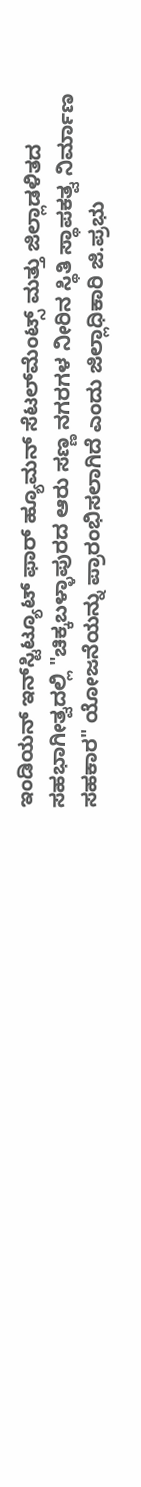ಇಂಡಿಯನ್ ಇನ್‌ಸ್ಟಿಟ್ಯೂಟ್ ಫಾರ್ ಹ್ಯೂಮನ್ ಸೆಟಲ್‌ಮೆಂಟ್ಸ್ ಮತ್ತು ಜಿಲ್ಲಾಡಳಿತದ ಸಹಭಾಗೀತ್ವದಲ್ಲಿ "ಚಿಕ್ಕಬಳ್ಳಾಪುರದ ಆರು ಸಣ್ಣ ನಗರಗಳ ನೀರಿನ ಸ್ಥಿತಿ ಸ್ಥಾಪಕತ್ವ ನಿರ್ಮಾಣ ಸಹಕಾರ" ಯೋಜನೆಯನ್ನು ಪ್ರಾರಂಭಿಸಲಾಗಿದೆ ಎಂದು ಜಿಲ್ಲಾಧಿಕಾರಿ ಜಿ.ಪ್ರಭು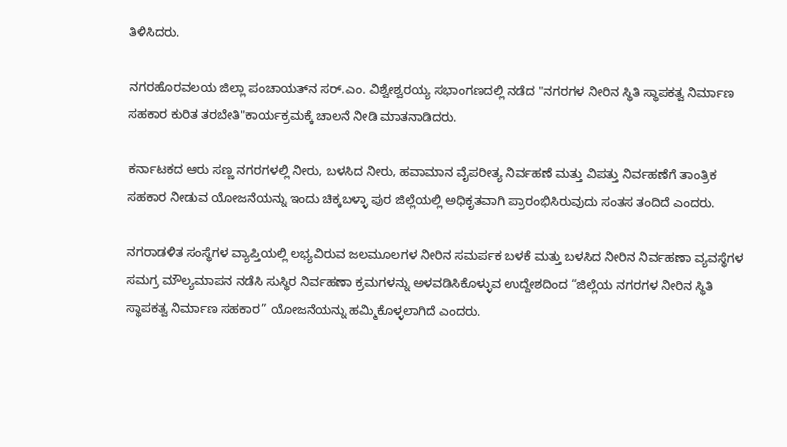ತಿಳಿಸಿದರು.

ನಗರಹೊರವಲಯ ಜಿಲ್ಲಾ ಪಂಚಾಯತ್‌ನ ಸರ್.ಎಂ. ವಿಶ್ವೇಶ್ವರಯ್ಯ ಸಭಾಂಗಣದಲ್ಲಿ ನಡೆದ "ನಗರಗಳ ನೀರಿನ ಸ್ಥಿತಿ ಸ್ಥಾಪಕತ್ವ ನಿರ್ಮಾಣ ಸಹಕಾರ ಕುರಿತ ತರಬೇತಿ"ಕಾರ್ಯಕ್ರಮಕ್ಕೆ ಚಾಲನೆ ನೀಡಿ ಮಾತನಾಡಿದರು.

ಕರ್ನಾಟಕದ ಆರು ಸಣ್ಣ ನಗರಗಳಲ್ಲಿ ನೀರು, ಬಳಸಿದ ನೀರು, ಹವಾಮಾನ ವೈಪರೀತ್ಯ ನಿರ್ವಹಣೆ ಮತ್ತು ವಿಪತ್ತು ನಿರ್ವಹಣೆಗೆ ತಾಂತ್ರಿಕ ಸಹಕಾರ ನೀಡುವ ಯೋಜನೆಯನ್ನು ಇಂದು ಚಿಕ್ಕಬಳ್ಳಾ ಪುರ ಜಿಲ್ಲೆಯಲ್ಲಿ ಅಧಿಕೃತವಾಗಿ ಪ್ರಾರಂಭಿಸಿರುವುದು ಸಂತಸ ತಂದಿದೆ ಎಂದರು.

ನಗರಾಡಳಿತ ಸಂಸ್ಥೆಗಳ ವ್ಯಾಪ್ತಿಯಲ್ಲಿ ಲಭ್ಯವಿರುವ ಜಲಮೂಲಗಳ ನೀರಿನ ಸಮರ್ಪಕ ಬಳಕೆ ಮತ್ತು ಬಳಸಿದ ನೀರಿನ ನಿರ್ವಹಣಾ ವ್ಯವಸ್ಥೆಗಳ ಸಮಗ್ರ ಮೌಲ್ಯಮಾಪನ ನಡೆಸಿ ಸುಸ್ಥಿರ ನಿರ್ವಹಣಾ ಕ್ರಮಗಳನ್ನು ಅಳವಡಿಸಿಕೊಳ್ಳುವ ಉದ್ದೇಶದಿಂದ “ಜಿಲ್ಲೆಯ ನಗರಗಳ ನೀರಿನ ಸ್ಥಿತಿ ಸ್ಥಾಪಕತ್ವ ನಿರ್ಮಾಣ ಸಹಕಾರ” ಯೋಜನೆಯನ್ನು ಹಮ್ಮಿಕೊಳ್ಳಲಾಗಿದೆ ಎಂದರು.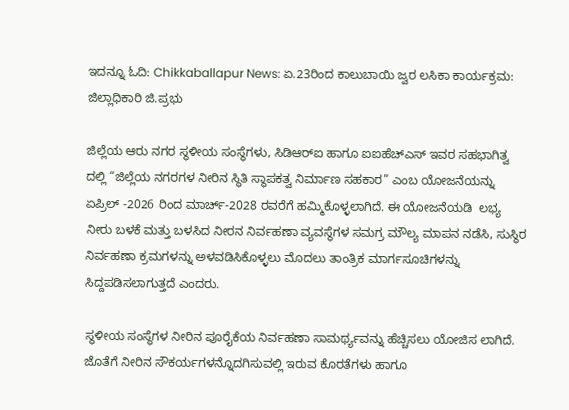ಇದನ್ನೂ ಓದಿ: Chikkaballapur News: ಏ.23ರಿಂದ ಕಾಲುಬಾಯಿ ಜ್ವರ ಲಸಿಕಾ ಕಾರ್ಯಕ್ರಮ: ಜಿಲ್ಲಾಧಿಕಾರಿ ಜಿ.ಪ್ರಭು

ಜಿಲ್ಲೆಯ ಆರು ನಗರ ಸ್ಥಳೀಯ ಸಂಸ್ಥೆಗಳು, ಸಿಡಿಆರ್‌ಐ ಹಾಗೂ ಐಐಹೆಚ್‌ಎಸ್ ಇವರ ಸಹಭಾಗಿತ್ವ ದಲ್ಲಿ “ಜಿಲ್ಲೆಯ ನಗರಗಳ ನೀರಿನ ಸ್ಥಿತಿ ಸ್ಥಾಪಕತ್ವ ನಿರ್ಮಾಣ ಸಹಕಾರ” ಎಂಬ ಯೋಜನೆಯನ್ನು ಏಪ್ರಿಲ್ -2026 ರಿಂದ ಮಾರ್ಚ್-2028 ರವರೆಗೆ ಹಮ್ಮಿಕೊಳ್ಳಲಾಗಿದೆ. ಈ ಯೋಜನೆಯಡಿ  ಲಭ್ಯ ನೀರು ಬಳಕೆ ಮತ್ತು ಬಳಸಿದ ನೀರನ ನಿರ್ವಹಣಾ ವ್ಯವಸ್ಥೆಗಳ ಸಮಗ್ರ ಮೌಲ್ಯ ಮಾಪನ ನಡೆಸಿ, ಸುಸ್ಥಿರ ನಿರ್ವಹಣಾ ಕ್ರಮಗಳನ್ನು ಅಳವಡಿಸಿಕೊಳ್ಳಲು ಮೊದಲು ತಾಂತ್ರಿಕ ಮಾರ್ಗಸೂಚಿಗಳನ್ನು ಸಿದ್ದಪಡಿಸಲಾಗುತ್ತದೆ ಎಂದರು.

ಸ್ಥಳೀಯ ಸಂಸ್ಥೆಗಳ ನೀರಿನ ಪೂರೈಕೆಯ ನಿರ್ವಹಣಾ ಸಾಮರ್ಥ್ಯವನ್ನು ಹೆಚ್ಚಿಸಲು ಯೋಜಿಸ ಲಾಗಿದೆ. ಜೊತೆಗೆ ನೀರಿನ ಸೌಕರ್ಯಗಳನ್ನೊದಗಿಸುವಲ್ಲಿ ಇರುವ ಕೊರತೆಗಳು ಹಾಗೂ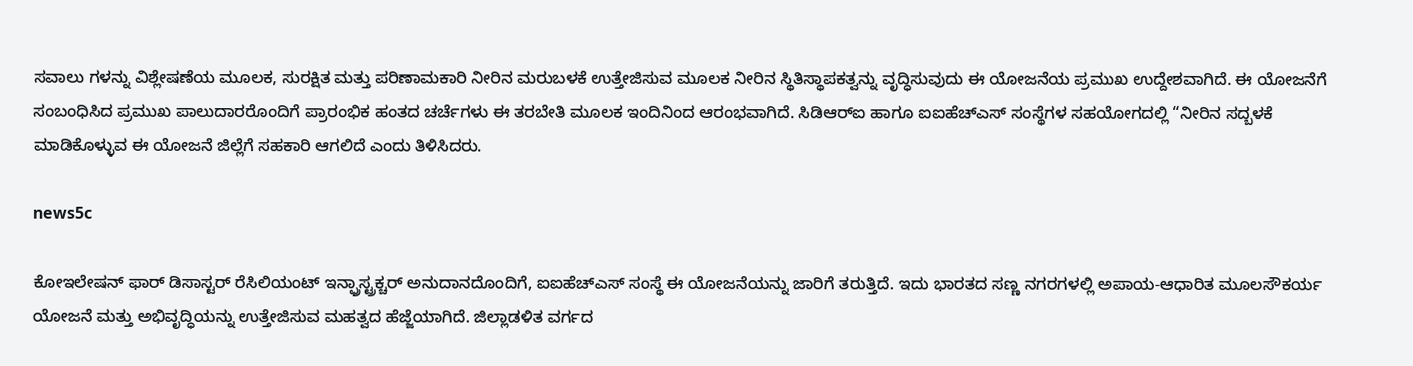ಸವಾಲು ಗಳನ್ನು ವಿಶ್ಲೇಷಣೆಯ ಮೂಲಕ, ಸುರಕ್ಷಿತ ಮತ್ತು ಪರಿಣಾಮಕಾರಿ ನೀರಿನ ಮರುಬಳಕೆ ಉತ್ತೇಜಿಸುವ ಮೂಲಕ ನೀರಿನ ಸ್ಥಿತಿಸ್ಥಾಪಕತ್ವನ್ನು ವೃದ್ಧಿಸುವುದು ಈ ಯೋಜನೆಯ ಪ್ರಮುಖ ಉದ್ದೇಶವಾಗಿದೆ. ಈ ಯೋಜನೆಗೆ ಸಂಬಂಧಿಸಿದ ಪ್ರಮುಖ ಪಾಲುದಾರರೊಂದಿಗೆ ಪ್ರಾರಂಭಿಕ ಹಂತದ ಚರ್ಚೆಗಳು ಈ ತರಬೇತಿ ಮೂಲಕ ಇಂದಿನಿಂದ ಆರಂಭವಾಗಿದೆ. ಸಿಡಿಆರ್‌ಐ ಹಾಗೂ ಐಐಹೆಚ್‌ಎಸ್ ಸಂಸ್ಥೆಗಳ ಸಹಯೋಗದಲ್ಲಿ “ನೀರಿನ ಸದ್ಬಳಕೆ ಮಾಡಿಕೊಳ್ಳುವ ಈ ಯೋಜನೆ ಜಿಲ್ಲೆಗೆ ಸಹಕಾರಿ ಆಗಲಿದೆ ಎಂದು ತಿಳಿಸಿದರು.

news5c

ಕೋಇಲೇಷನ್ ಫಾರ್ ಡಿಸಾಸ್ಟರ್ ರೆಸಿಲಿಯಂಟ್ ಇನ್ಫ್ರಾಸ್ಟ್ರಕ್ಚರ್ ಅನುದಾನದೊಂದಿಗೆ, ಐಐಹೆಚ್‌ಎಸ್ ಸಂಸ್ಥೆ ಈ ಯೋಜನೆಯನ್ನು ಜಾರಿಗೆ ತರುತ್ತಿದೆ. ಇದು ಭಾರತದ ಸಣ್ಣ ನಗರಗಳಲ್ಲಿ ಅಪಾಯ-ಆಧಾರಿತ ಮೂಲಸೌಕರ್ಯ ಯೋಜನೆ ಮತ್ತು ಅಭಿವೃದ್ಧಿಯನ್ನು ಉತ್ತೇಜಿಸುವ ಮಹತ್ವದ ಹೆಜ್ಜೆಯಾಗಿದೆ. ಜಿಲ್ಲಾಡಳಿತ ವರ್ಗದ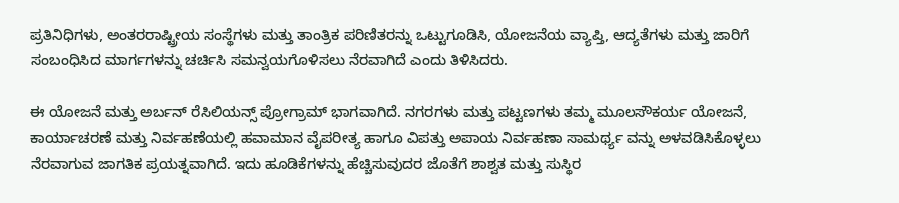ಪ್ರತಿನಿಧಿಗಳು, ಅಂತರರಾಷ್ಟ್ರೀಯ ಸಂಸ್ಥೆಗಳು ಮತ್ತು ತಾಂತ್ರಿಕ ಪರಿಣಿತರನ್ನು ಒಟ್ಟುಗೂಡಿಸಿ, ಯೋಜನೆಯ ವ್ಯಾಪ್ತಿ, ಆದ್ಯತೆಗಳು ಮತ್ತು ಜಾರಿಗೆ ಸಂಬಂಧಿಸಿದ ಮಾರ್ಗಗಳನ್ನು ಚರ್ಚಿಸಿ ಸಮನ್ವಯಗೊಳಿಸಲು ನೆರವಾಗಿದೆ ಎಂದು ತಿಳಿಸಿದರು.

ಈ ಯೋಜನೆ ಮತ್ತು ಅರ್ಬನ್ ರೆಸಿಲಿಯನ್ಸ್ ಪ್ರೋಗ್ರಾಮ್ ಭಾಗವಾಗಿದೆ. ನಗರಗಳು ಮತ್ತು ಪಟ್ಟಣಗಳು ತಮ್ಮ ಮೂಲಸೌಕರ್ಯ ಯೋಜನೆ, ಕಾರ್ಯಾಚರಣೆ ಮತ್ತು ನಿರ್ವಹಣೆಯಲ್ಲಿ ಹವಾಮಾನ ವೈಪರೀತ್ಯ ಹಾಗೂ ವಿಪತ್ತು ಅಪಾಯ ನಿರ್ವಹಣಾ ಸಾಮರ್ಥ್ಯ ವನ್ನು ಅಳವಡಿಸಿಕೊಳ್ಳಲು ನೆರವಾಗುವ ಜಾಗತಿಕ ಪ್ರಯತ್ನವಾಗಿದೆ. ಇದು ಹೂಡಿಕೆಗಳನ್ನು ಹೆಚ್ಚಿಸುವುದರ ಜೊತೆಗೆ ಶಾಶ್ವತ ಮತ್ತು ಸುಸ್ಥಿರ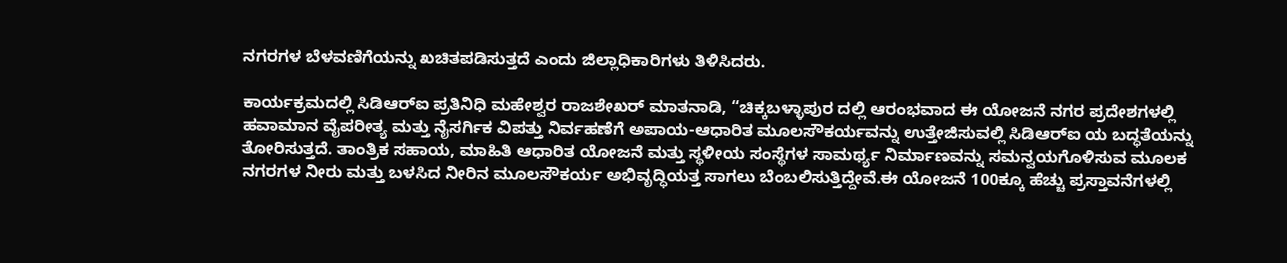ನಗರಗಳ ಬೆಳವಣಿಗೆಯನ್ನು ಖಚಿತಪಡಿಸುತ್ತದೆ ಎಂದು ಜಿಲ್ಲಾಧಿಕಾರಿಗಳು ತಿಳಿಸಿದರು.

ಕಾರ್ಯಕ್ರಮದಲ್ಲಿ ಸಿಡಿಆರ್‌ಐ ಪ್ರತಿನಿಧಿ ಮಹೇಶ್ವರ ರಾಜಶೇಖರ್ ಮಾತನಾಡಿ, “ಚಿಕ್ಕಬಳ್ಳಾಪುರ ದಲ್ಲಿ ಆರಂಭವಾದ ಈ ಯೋಜನೆ ನಗರ ಪ್ರದೇಶಗಳಲ್ಲಿ ಹವಾಮಾನ ವೈಪರೀತ್ಯ ಮತ್ತು ನೈಸರ್ಗಿಕ ವಿಪತ್ತು ನಿರ್ವಹಣೆಗೆ ಅಪಾಯ-ಆಧಾರಿತ ಮೂಲಸೌಕರ್ಯವನ್ನು ಉತ್ತೇಜಿಸುವಲ್ಲಿ ಸಿಡಿಆರ್‌ಐ ಯ ಬದ್ಧತೆಯನ್ನು ತೋರಿಸುತ್ತದೆ. ತಾಂತ್ರಿಕ ಸಹಾಯ, ಮಾಹಿತಿ ಆಧಾರಿತ ಯೋಜನೆ ಮತ್ತು ಸ್ಥಳೀಯ ಸಂಸ್ಥೆಗಳ ಸಾಮರ್ಥ್ಯ ನಿರ್ಮಾಣವನ್ನು ಸಮನ್ವಯಗೊಳಿಸುವ ಮೂಲಕ ನಗರಗಳ ನೀರು ಮತ್ತು ಬಳಸಿದ ನೀರಿನ ಮೂಲಸೌಕರ್ಯ ಅಭಿವೃದ್ಧಿಯತ್ತ ಸಾಗಲು ಬೆಂಬಲಿಸುತ್ತಿದ್ದೇವೆ.ಈ ಯೋಜನೆ 100ಕ್ಕೂ ಹೆಚ್ಚು ಪ್ರಸ್ತಾವನೆಗಳಲ್ಲಿ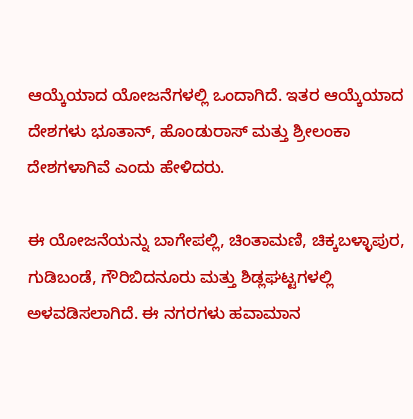ಆಯ್ಕೆಯಾದ ಯೋಜನೆಗಳಲ್ಲಿ ಒಂದಾಗಿದೆ. ಇತರ ಆಯ್ಕೆಯಾದ ದೇಶಗಳು ಭೂತಾನ್, ಹೊಂಡುರಾಸ್ ಮತ್ತು ಶ್ರೀಲಂಕಾ ದೇಶಗಳಾಗಿವೆ ಎಂದು ಹೇಳಿದರು.

ಈ ಯೋಜನೆಯನ್ನು ಬಾಗೇಪಲ್ಲಿ, ಚಿಂತಾಮಣಿ, ಚಿಕ್ಕಬಳ್ಳಾಪುರ, ಗುಡಿಬಂಡೆ, ಗೌರಿಬಿದನೂರು ಮತ್ತು ಶಿಡ್ಲಘಟ್ಟಗಳಲ್ಲಿ ಅಳವಡಿಸಲಾಗಿದೆ. ಈ ನಗರಗಳು ಹವಾಮಾನ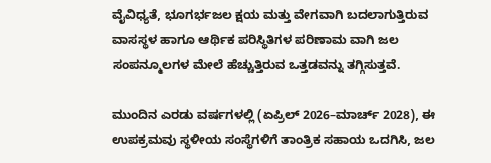ವೈವಿಧ್ಯತೆ, ಭೂಗರ್ಭಜಲ ಕ್ಷಯ ಮತ್ತು ವೇಗವಾಗಿ ಬದಲಾಗುತ್ತಿರುವ ವಾಸಸ್ಥಳ ಹಾಗೂ ಆರ್ಥಿಕ ಪರಿಸ್ಥಿತಿಗಳ ಪರಿಣಾಮ ವಾಗಿ ಜಲ ಸಂಪನ್ಮೂಲಗಳ ಮೇಲೆ ಹೆಚ್ಚುತ್ತಿರುವ ಒತ್ತಡವನ್ನು ತಗ್ಗಿಸುತ್ತವೆ.

ಮುಂದಿನ ಎರಡು ವರ್ಷಗಳಲ್ಲಿ (ಏಪ್ರಿಲ್ 2026–ಮಾರ್ಚ್ 2028), ಈ ಉಪಕ್ರಮವು ಸ್ಥಳೀಯ ಸಂಸ್ಥೆಗಳಿಗೆ ತಾಂತ್ರಿಕ ಸಹಾಯ ಒದಗಿಸಿ, ಜಲ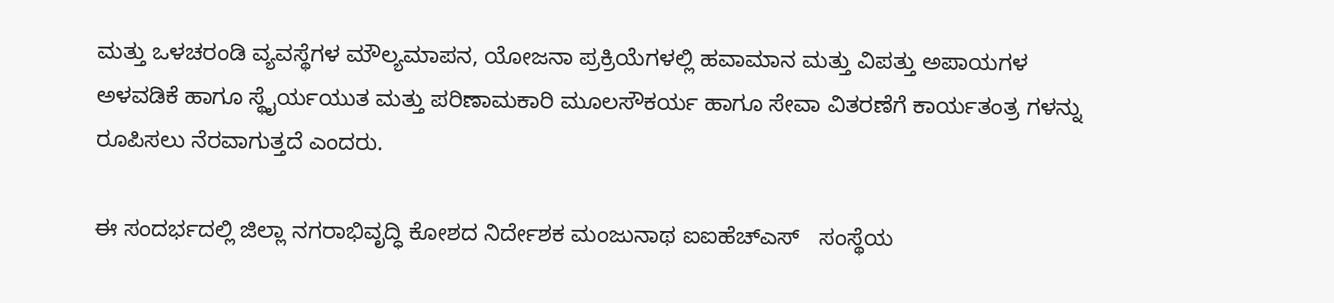ಮತ್ತು ಒಳಚರಂಡಿ ವ್ಯವಸ್ಥೆಗಳ ಮೌಲ್ಯಮಾಪನ, ಯೋಜನಾ ಪ್ರಕ್ರಿಯೆಗಳಲ್ಲಿ ಹವಾಮಾನ ಮತ್ತು ವಿಪತ್ತು ಅಪಾಯಗಳ ಅಳವಡಿಕೆ ಹಾಗೂ ಸ್ಥೈರ್ಯಯುತ ಮತ್ತು ಪರಿಣಾಮಕಾರಿ ಮೂಲಸೌಕರ್ಯ ಹಾಗೂ ಸೇವಾ ವಿತರಣೆಗೆ ಕಾರ್ಯತಂತ್ರ ಗಳನ್ನು ರೂಪಿಸಲು ನೆರವಾಗುತ್ತದೆ ಎಂದರು.

ಈ ಸಂದರ್ಭದಲ್ಲಿ ಜಿಲ್ಲಾ ನಗರಾಭಿವೃದ್ಧಿ ಕೋಶದ ನಿರ್ದೇಶಕ ಮಂಜುನಾಥ ಐಐಹೆಚ್‌ಎಸ್   ಸಂಸ್ಥೆಯ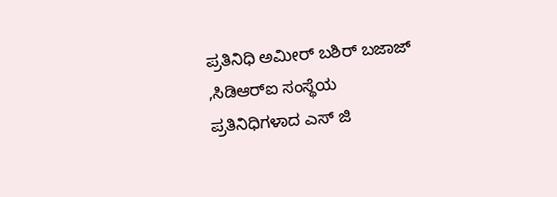ಪ್ರತಿನಿಧಿ ಅಮೀರ್ ಬಶಿರ್ ಬಜಾಜ್ ,ಸಿಡಿಆರ್‌ಐ ಸಂಸ್ಥೆಯ ಪ್ರತಿನಿಧಿಗಳಾದ ಎಸ್ ಜಿ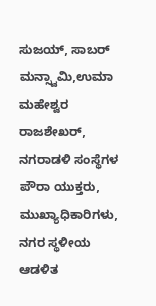ಸುಜಯ್, ಸಾಬರ್ ಮನ್ಸ್ವಾಮಿ,ಉಮಾ ಮಹೇಶ್ವರ ರಾಜಶೇಖರ್, ನಗರಾಡಳಿ ಸಂಸ್ಥೆಗಳ ಪೌರಾ ಯುಕ್ತರು, ಮುಖ್ಯಾಧಿಕಾರಿಗಳು, ನಗರ ಸ್ಥಳೀಯ ಆಡಳಿತ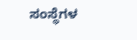ಸಂಸ್ಥೆಗಳ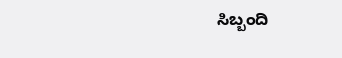ಸಿಬ್ಬಂದಿ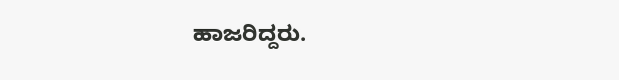ಹಾಜರಿದ್ದರು.